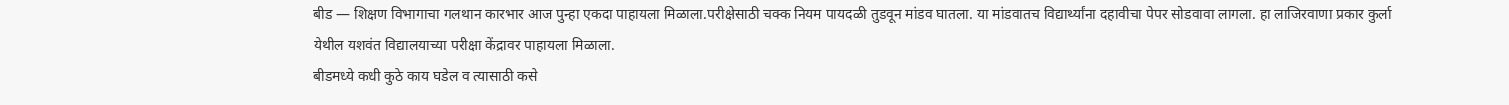बीड — शिक्षण विभागाचा गलथान कारभार आज पुन्हा एकदा पाहायला मिळाला.परीक्षेसाठी चक्क नियम पायदळी तुडवून मांडव घातला. या मांडवातच विद्यार्थ्यांना दहावीचा पेपर सोडवावा लागला. हा लाजिरवाणा प्रकार कुर्ला येथील यशवंत विद्यालयाच्या परीक्षा केंद्रावर पाहायला मिळाला.
बीडमध्ये कधी कुठे काय घडेल व त्यासाठी कसे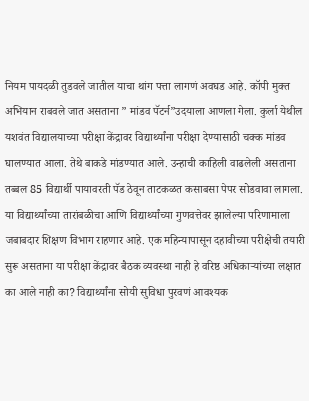नियम पायदळी तुडवले जातील याचा थांग पत्ता लागणं अवघड आहे. कॉपी मुक्त अभियान राबवले जात असताना ” मांडव पॅटर्न”उदयाला आणला गेला. कुर्ला येथील यशवंत विद्यालयाच्या परीक्षा केंद्रावर विद्यार्थ्यांना परीक्षा देण्यासाठी चक्क मांडव घालण्यात आला. तेथे बाकडे मांडण्यात आले. उन्हाची काहिली वाढलेली असताना तब्बल 85 विद्यार्थी पायावरती पॅड ठेवून ताटकळत कसाबसा पेपर सोडवावा लागला. या विद्यार्थ्यांच्या तारांबळीचा आणि विद्यार्थ्यांच्या गुणवत्तेवर झालेल्या परिणामाला जबाबदार शिक्षण विभाग राहणार आहे. एक महिन्यापासून दहावीच्या परीक्षेची तयारी सुरू असताना या परीक्षा केंद्रावर बैठक व्यवस्था नाही हे वरिष्ठ अधिकाऱ्यांच्या लक्षात का आले नाही का? विद्यार्थ्यांना सोयी सुविधा पुरवणं आवश्यक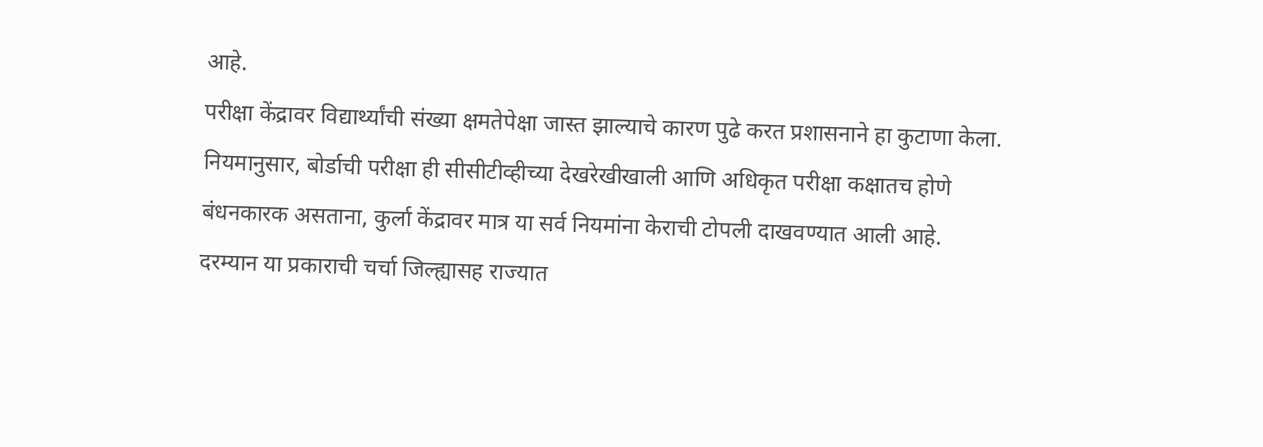आहे.
परीक्षा केंद्रावर विद्यार्थ्यांची संख्या क्षमतेपेक्षा जास्त झाल्याचे कारण पुढे करत प्रशासनाने हा कुटाणा केला. नियमानुसार, बोर्डाची परीक्षा ही सीसीटीव्हीच्या देखरेखीखाली आणि अधिकृत परीक्षा कक्षातच होणे बंधनकारक असताना, कुर्ला केंद्रावर मात्र या सर्व नियमांना केराची टोपली दाखवण्यात आली आहे. दरम्यान या प्रकाराची चर्चा जिल्ह्यासह राज्यात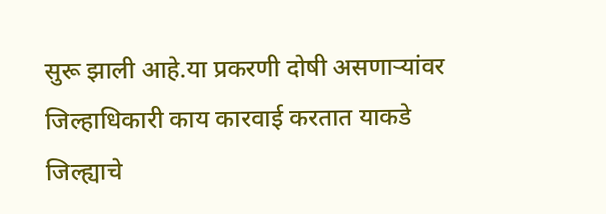सुरू झाली आहे.या प्रकरणी दोषी असणाऱ्यांवर जिल्हाधिकारी काय कारवाई करतात याकडे जिल्ह्याचे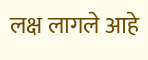लक्ष लागले आहे